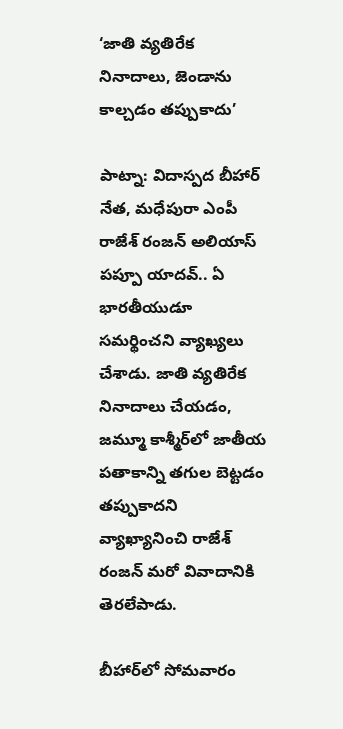‘జాతి వ్యతిరేక నినాదాలు, జెండాను కాల్చడం తప్పుకాదు’

పాట్నా: విదాస్పద బీహార్ నేత, మధేపురా ఎంపీ రాజేశ్‌ రంజన్‌ అలియాస్‌ పప్పూ యాదవ్‌.. ఏ భారతీయుడూ సమర్థించని వ్యాఖ్యలు చేశాడు. జాతి వ్యతిరేక నినాదాలు చేయడం, జమ్మూ కాశ్మీర్‌లో జాతీయ పతాకాన్ని తగుల బెట్టడం తప్పుకాదని వ్యాఖ్యానించి రాజేశ్ రంజన్ మరో వివాదానికి తెరలేపాడు.

బీహార్‌లో సోమవారం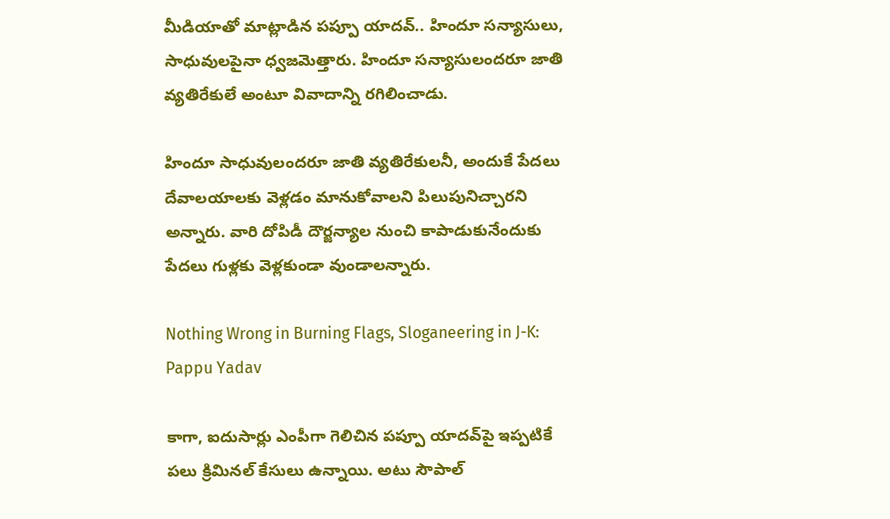మీడియాతో మాట్లాడిన పప్పూ యాదవ్.. హిందూ సన్యాసులు, సాధువులపైనా ధ్వజమెత్తారు. హిందూ సన్యాసులందరూ జాతి వ్యతిరేకులే అంటూ వివాదాన్ని రగిలించాడు.

హిందూ సాధువులందరూ జాతి వ్యతిరేకులనీ, అందుకే పేదలు దేవాలయాలకు వెళ్లడం మానుకోవాలని పిలుపునిచ్చారని అన్నారు. వారి దోపిడీ దౌర్జన్యాల నుంచి కాపాడుకునేందుకు పేదలు గుళ్లకు వెళ్లకుండా వుండాలన్నారు.

Nothing Wrong in Burning Flags, Sloganeering in J-K: Pappu Yadav

కాగా, ఐదుసార్లు ఎంపీగా గెలిచిన పప్పూ యాదవ్‌పై ఇప్పటికే పలు క్రిమినల్ కేసులు ఉన్నాయి. అటు సౌపాల్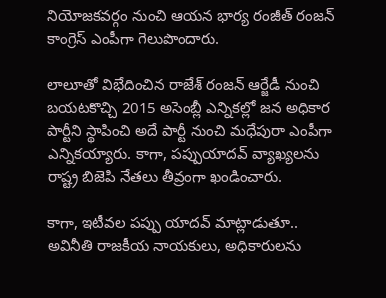నియోజకవర్గం నుంచి ఆయన భార్య రంజీత్ రంజన్ కాంగ్రెస్ ఎంపీగా గెలుపొందారు.

లాలూతో విభేదించిన రాజేశ్ రంజన్ ఆర్జేడీ నుంచి బయటకొచ్చి 2015 అసెంబ్లీ ఎన్నికల్లో జన అధికార పార్టీని స్థాపించి అదే పార్టీ నుంచి మధేపురా ఎంపీగా ఎన్నికయ్యారు. కాగా, పప్పుయాదవ్ వ్యాఖ్యలను రాష్ట్ర బిజెపి నేతలు తీవ్రంగా ఖండించారు.

కాగా, ఇటీవల పప్పు యాదవ్ మాట్లాడుతూ.. అవినీతి రాజకీయ నాయకులు, అధికారులను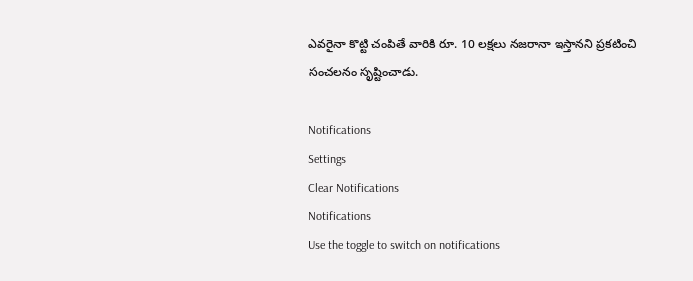ఎవరైనా కొట్టి చంపితే వారికి రూ. 10 లక్షలు నజరానా ఇస్తానని ప్రకటించి సంచలనం సృష్టించాడు.

Notifications
Settings
Clear Notifications
Notifications
Use the toggle to switch on notifications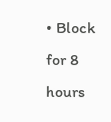• Block for 8 hours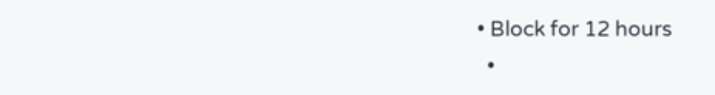• Block for 12 hours
  •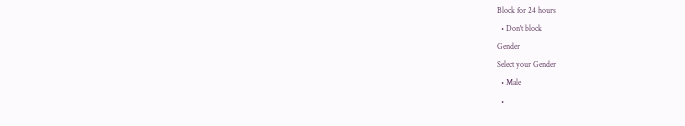Block for 24 hours
  • Don't block
Gender
Select your Gender
  • Male
  •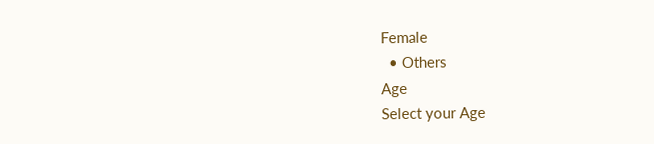Female
  • Others
Age
Select your Age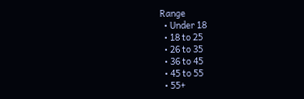Range
  • Under 18
  • 18 to 25
  • 26 to 35
  • 36 to 45
  • 45 to 55
  • 55+